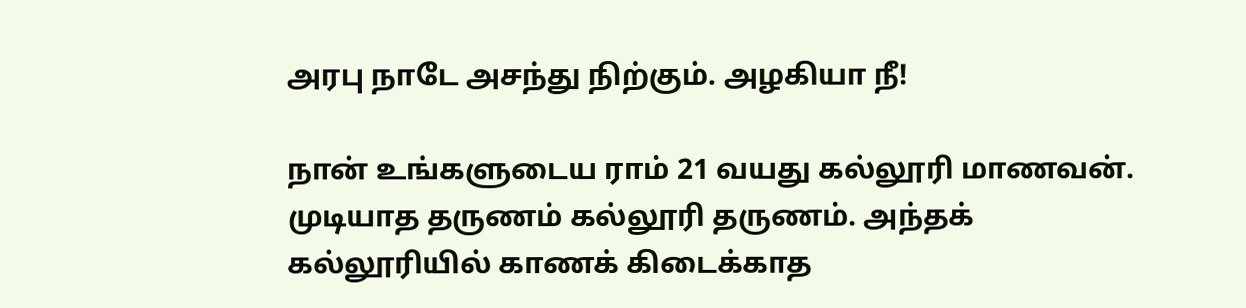அரபு நாடே அசந்து நிற்கும். அழகியா நீ!

நான் உங்களுடைய ராம் 21 வயது கல்லூரி மாணவன். முடியாத தருணம் கல்லூரி தருணம். அந்தக் கல்லூரியில் காணக் கிடைக்காத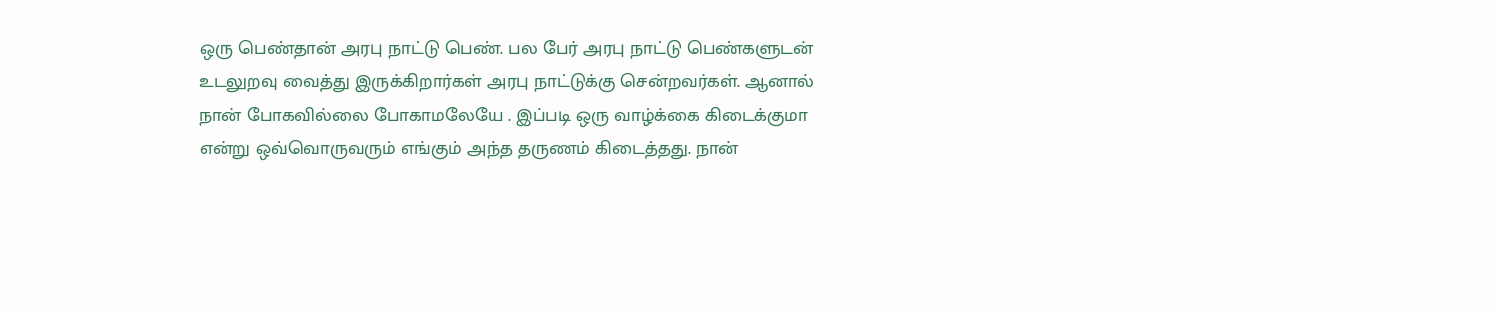ஒரு பெண்தான் அரபு நாட்டு பெண். பல பேர் அரபு நாட்டு பெண்களுடன் உடலுறவு வைத்து இருக்கிறார்கள் அரபு நாட்டுக்கு சென்றவர்கள். ஆனால் நான் போகவில்லை போகாமலேயே . இப்படி ஒரு வாழ்க்கை கிடைக்குமா என்று ஒவ்வொருவரும் எங்கும் அந்த தருணம் கிடைத்தது. நான்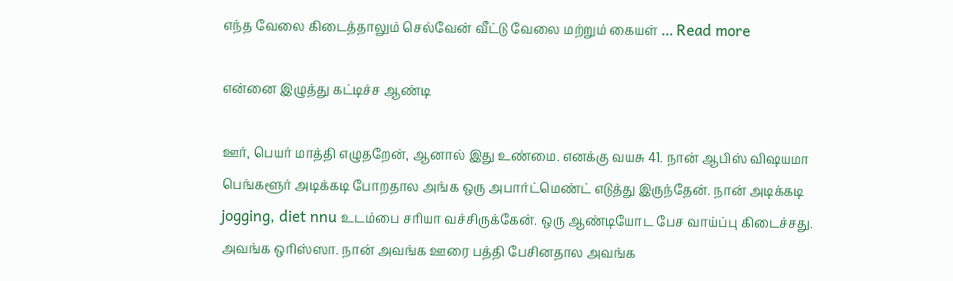எந்த வேலை கிடைத்தாலும் செல்வேன் வீட்டு வேலை மற்றும் கையள் … Read more

என்னை இழுத்து கட்டிச்ச ஆண்டி

ஊர், பெயர் மாத்தி எழுதறேன், ஆனால் இது உண்மை. எனக்கு வயசு 41. நான் ஆபிஸ் விஷயமா பெங்களூர் அடிக்கடி போறதால அங்க ஒரு அபார்ட்மெண்ட் எடுத்து இருந்தேன். நான் அடிக்கடி jogging, diet nnu உடம்பை சரியா வச்சிருக்கேன். ஒரு ஆண்டியோட பேச வாய்ப்பு கிடைச்சது. அவங்க ஒரிஸ்ஸா. நான் அவங்க ஊரை பத்தி பேசினதால அவங்க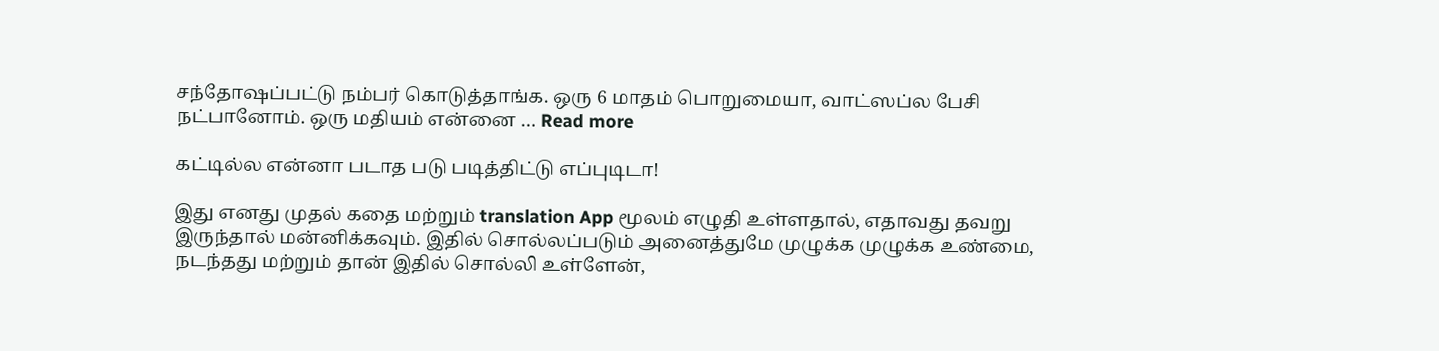சந்தோஷப்பட்டு நம்பர் கொடுத்தாங்க. ஒரு 6 மாதம் பொறுமையா, வாட்ஸப்ல பேசி நட்பானோம். ஒரு மதியம் என்னை … Read more

கட்டில்ல என்னா படாத படு படித்திட்டு எப்புடிடா!

இது எனது முதல் கதை மற்றும் translation App மூலம் எழுதி உள்ளதால், எதாவது தவறு இருந்தால் மன்னிக்கவும். இதில் சொல்லப்படும் அனைத்துமே முழுக்க முழுக்க உண்மை, நடந்தது மற்றும் தான் இதில் சொல்லி உள்ளேன்,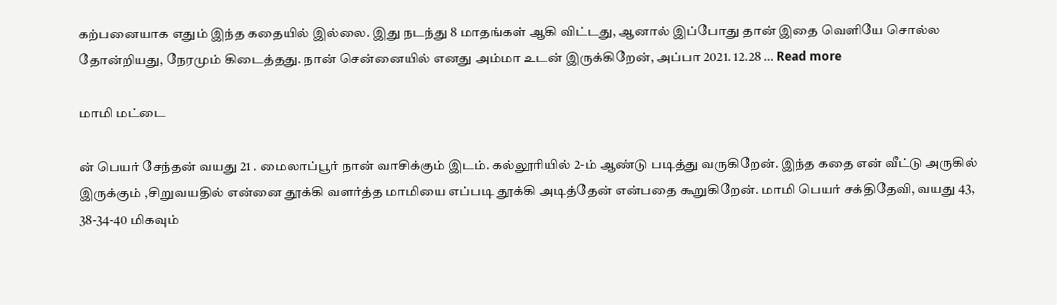கற்பனையாக எதும் இந்த கதையில் இல்லை. இது நடந்து 8 மாதங்கள் ஆகி விட்டது, ஆனால் இப்போது தான் இதை வெளியே சொல்ல தோன்றியது, நேரமும் கிடைத்தது. நான் சென்னையில் எனது அம்மா உடன் இருக்கிறேன், அப்பா 2021. 12.28 … Read more

மாமி மட்டை

ன் பெயர் சேந்தன் வயது 21 . மைலாப்பூர் நான் வாசிக்கும் இடம். கல்லூரியில் 2-ம் ஆண்டு படித்து வருகிறேன். இந்த கதை என் வீட்டு அருகில் இருக்கும் ,சிறுவயதில் என்னை தூக்கி வளர்த்த மாமியை எப்படி தூக்கி அடித்தேன் என்பதை கூறுகிறேன். மாமி பெயர் சக்திதேவி, வயது 43, 38-34-40 மிகவும்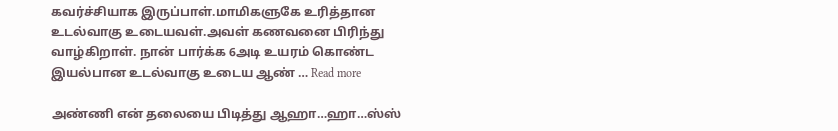கவர்ச்சியாக இருப்பாள்.மாமிகளுகே உரித்தான உடல்வாகு உடையவள்.அவள் கணவனை பிரிந்து வாழ்கிறாள். நான் பார்க்க 6அடி உயரம் கொண்ட இயல்பான உடல்வாகு உடைய ஆண் … Read more

அண்ணி என் தலையை பிடித்து ஆஹா…ஹா…ஸ்ஸ்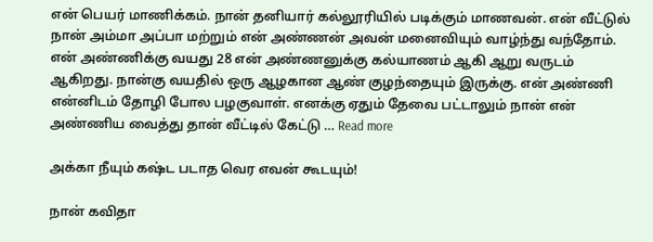என் பெயர் மாணிக்கம். நான் தனியார் கல்லூரியில் படிக்கும் மாணவன். என் வீட்டுல் நான் அம்மா அப்பா மற்றும் என் அண்ணன் அவன் மனைவியும் வாழ்ந்து வந்தோம். என் அண்ணிக்கு வயது 28 என் அண்ணனுக்கு கல்யாணம் ஆகி ஆறு வருடம் ஆகிறது. நான்கு வயதில் ஒரு ஆழகான ஆண் குழந்தையும் இருக்கு. என் அண்ணி என்னிடம் தோழி போல பழகுவாள். எனக்கு ஏதும் தேவை பட்டாலும் நான் என் அண்ணிய வைத்து தான் வீட்டில் கேட்டு … Read more

அக்கா நீயும் கஷ்ட படாத வெர எவன் கூடயும்!

நான் கவிதா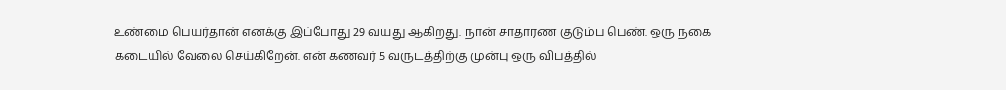உண்மை பெயர்தான் எனக்கு இப்போது 29 வயது ஆகிறது. நான் சாதாரண குடும்ப பெண். ஒரு நகை கடையில் வேலை செய்கிறேன். என் கணவர் 5 வருடத்திற்கு முன்பு ஒரு விபத்தில்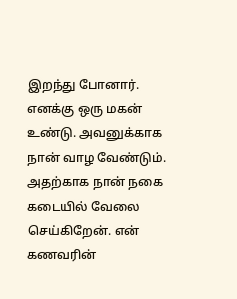இறந்து போனார். எனக்கு ஒரு மகன் உண்டு. அவனுக்காக நான் வாழ வேண்டும். அதற்காக நான் நகை கடையில் வேலை செய்கிறேன். என் கணவரின்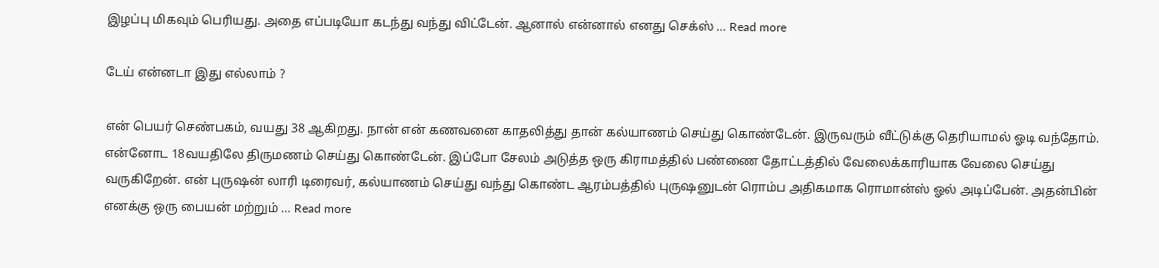இழப்பு மிகவும் பெரியது. அதை எப்படியோ கடந்து வந்து விட்டேன். ஆனால் என்னால் எனது செக்ஸ் … Read more

டேய் என்னடா இது எல்லாம் ?

என் பெயர் செண்பகம், வயது 38 ஆகிறது. நான் என் கணவனை காதலித்து தான் கல்யாணம் செய்து கொண்டேன். இருவரும் வீட்டுக்கு தெரியாமல் ஓடி வந்தோம். என்னோட 18வயதிலே திருமணம் செய்து கொண்டேன். இப்போ சேலம் அடுத்த ஒரு கிராமத்தில் பண்ணை தோட்டத்தில் வேலைக்காரியாக வேலை செய்து வருகிறேன். என் புருஷன் லாரி டிரைவர், கல்யாணம் செய்து வந்து கொண்ட ஆரம்பத்தில் புருஷனுடன் ரொம்ப அதிகமாக ரொமான்ஸ் ஓல் அடிப்பேன். அதன்பின் எனக்கு ஒரு பையன் மற்றும் … Read more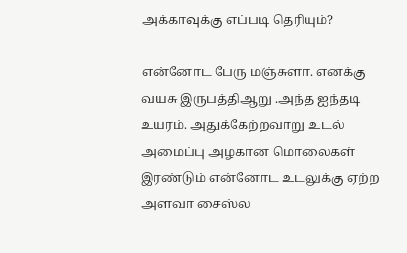அக்காவுக்கு எப்படி தெரியும்?

என்னோட பேரு மஞ்சுளா. எனக்கு வயசு இருபத்திஆறு .அந்த ஐந்தடி உயரம். அதுக்கேற்றவாறு உடல் அமைப்பு அழகான மொலைகள் இரண்டும் என்னோட உடலுக்கு ஏற்ற அளவா சைஸ்ல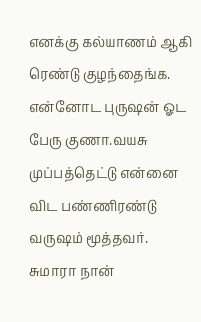எனக்கு கல்யாணம் ஆகி ரெண்டு குழந்தைங்க. என்னோட புருஷன் ஓட பேரு குணா.வயசு முப்பத்தெட்டு என்னை விட பண்ணிரண்டு வருஷம் மூத்தவர். சுமாரா நான்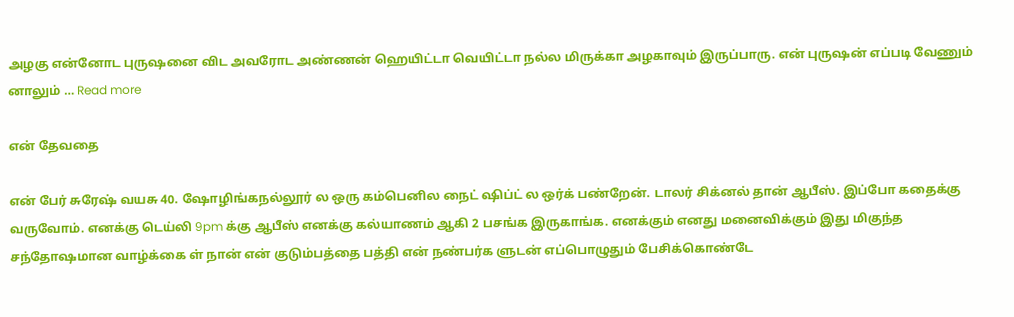அழகு என்னோட புருஷனை விட அவரோட அண்ணன் ஹெயிட்டா வெயிட்டா நல்ல மிருக்கா அழகாவும் இருப்பாரு. என் புருஷன் எப்படி வேணும் னாலும் … Read more

என் தேவதை

என் பேர் சுரேஷ் வயசு 40. ஷோழிங்கநல்லூர் ல ஒரு கம்பெனில நைட் ஷிப்ட் ல ஒர்க் பண்றேன். டாலர் சிக்னல் தான் ஆபீஸ். இப்போ கதைக்கு வருவோம். எனக்கு டெய்லி 9pm க்கு ஆபீஸ் எனக்கு கல்யாணம் ஆகி 2 பசங்க இருகாங்க. எனக்கும் எனது மனைவிக்கும் இது மிகுந்த சந்தோஷமான வாழ்க்கை ள் நான் என் குடும்பத்தை பத்தி என் நண்பர்க ளுடன் எப்பொழுதும் பேசிக்கொண்டே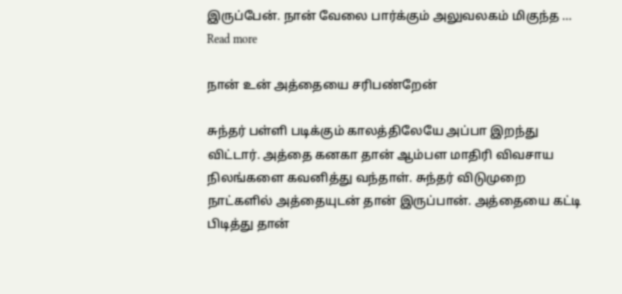இருப்பேன். நான் வேலை பார்க்கும் அலுவலகம் மிகுந்த … Read more

நான் உன் அத்தையை சரிபண்றேன்

சுந்தர் பள்ளி படிக்கும் காலத்திலேயே அப்பா இறந்து விட்டார். அத்தை கனகா தான் ஆம்பள மாதிரி விவசாய நிலங்களை கவனித்து வந்தாள். சுந்தர் விடுமுறை நாட்களில் அத்தையுடன் தான் இருப்பான். அத்தையை கட்டி பிடித்து தான்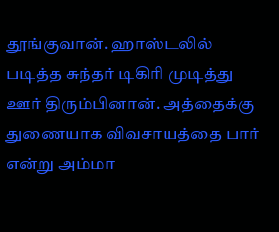தூங்குவான். ஹாஸ்டலில் படித்த சுந்தர் டிகிரி முடித்து ஊர் திரும்பினான். அத்தைக்கு துணையாக விவசாயத்தை பார் என்று அம்மா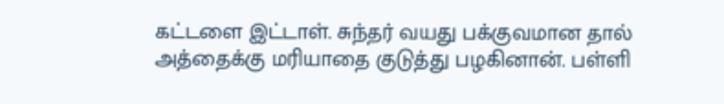கட்டளை இட்டாள். சுந்தர் வயது பக்குவமான தால் அத்தைக்கு மரியாதை குடுத்து பழகினான். பள்ளி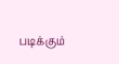படிக்கும்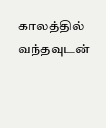காலத்தில் வந்தவுடன்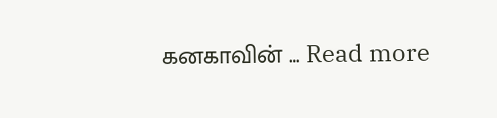கனகாவின் … Read more